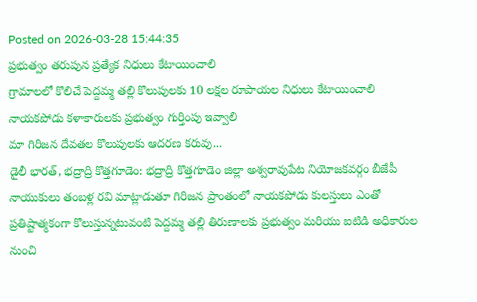Posted on 2026-03-28 15:44:35
ప్రభుత్వం తరుపున ప్రత్యేక నిధులు కేటాయించాలి
గ్రామాలలో కొలిచే పెద్దమ్మ తల్లి కొలుపులకు 10 లక్షల రూపాయల నిధులు కేటాయించాలి
నాయకపోడు కళాకారులకు ప్రభుత్వం గుర్తింపు ఇవ్వాలి
మా గిరిజన దేవతల కొలుపులకు ఆదరణ కరువు...
డైలీ భారత్, భద్రాద్రి కొత్తగూడెం: భద్రాద్రి కొత్తగూడెం జిల్లా అశ్వరావుపేట నియోజకవర్గం బీజేపీ నాయుకులు తంబళ్ల రవి మాట్లాడుతూ గిరిజన ప్రాంతంలో నాయకపోడు కులస్తులు ఎంతో ప్రతిష్టాత్మకంగా కొలుస్తున్నటువంటి పెద్దమ్మ తల్లి తిరుణాలకు ప్రభుత్వం మరియు ఐటిడి అధికారుల నుంచి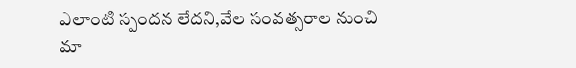ఎలాంటి స్పందన లేదని,వేల సంవత్సరాల నుంచి మా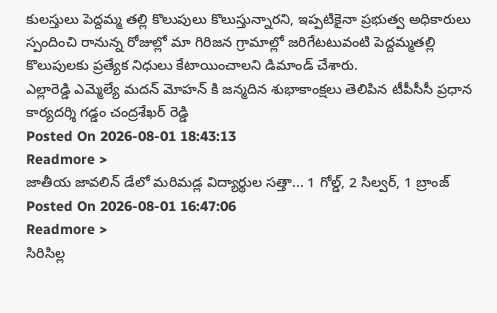కులస్తులు పెద్దమ్మ తల్లి కొలుపులు కొలుస్తున్నారని, ఇప్పటికైనా ప్రభుత్వ అధికారులు స్పందించి రానున్న రోజుల్లో మా గిరిజన గ్రామాల్లో జరిగేటటువంటి పెద్దమ్మతల్లి కొలుపులకు ప్రత్యేక నిధులు కేటాయించాలని డిమాండ్ చేశారు.
ఎల్లారెడ్డి ఎమ్మెల్యే మదన్ మోహన్ కి జన్మదిన శుభాకాంక్షలు తెలిపిన టీపీసీసీ ప్రధాన కార్యదర్శి గడ్డం చంద్రశేఖర్ రెడ్డి
Posted On 2026-08-01 18:43:13
Readmore >
జాతీయ జావలిన్ డేలో మరిమడ్ల విద్యార్థుల సత్తా... 1 గోల్డ్, 2 సిల్వర్, 1 బ్రాంజ్
Posted On 2026-08-01 16:47:06
Readmore >
సిరిసిల్ల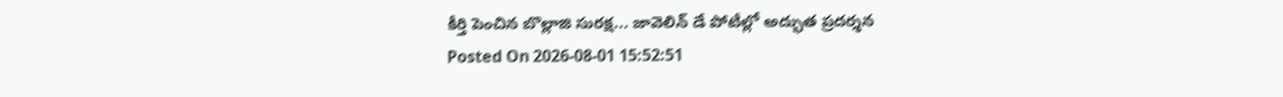కీర్తి పెంచిన బొల్లాజి సురక్ష... జావెలిన్ డే పోటీల్లో అద్భుత ప్రదర్శన
Posted On 2026-08-01 15:52:51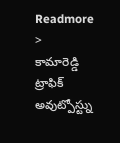Readmore >
కామారెడ్డి ట్రాఫిక్ అవుట్పోస్ట్ను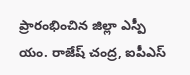ప్రారంభించిన జిల్లా ఎస్పీ యం. రాజేష్ చంద్ర, ఐపీఎస్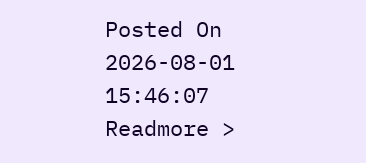Posted On 2026-08-01 15:46:07
Readmore >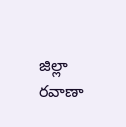జిల్లా రవాణా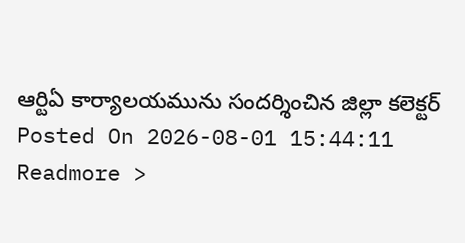ఆర్టిఏ కార్యాలయమును సందర్శించిన జిల్లా కలెక్టర్
Posted On 2026-08-01 15:44:11
Readmore >